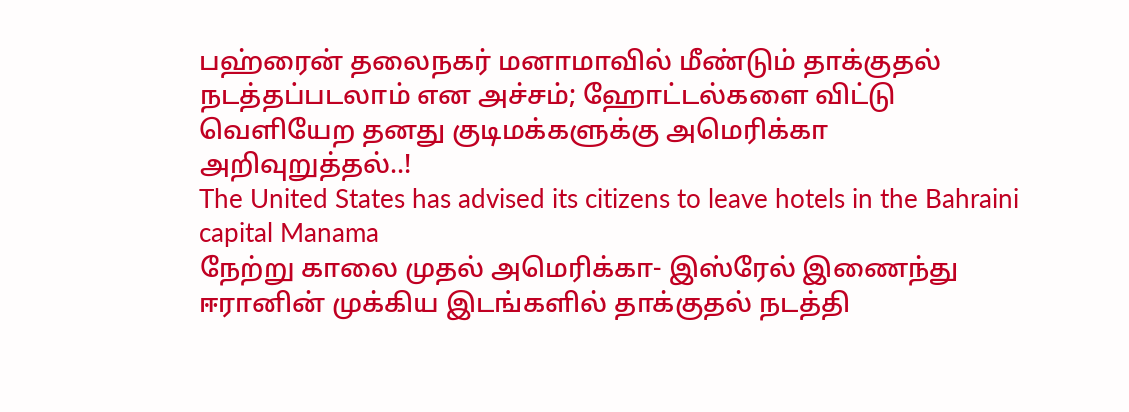பஹ்ரைன் தலைநகர் மனாமாவில் மீண்டும் தாக்குதல் நடத்தப்படலாம் என அச்சம்; ஹோட்டல்களை விட்டு வெளியேற தனது குடிமக்களுக்கு அமெரிக்கா அறிவுறுத்தல்..!
The United States has advised its citizens to leave hotels in the Bahraini capital Manama
நேற்று காலை முதல் அமெரிக்கா- இஸ்ரேல் இணைந்து ஈரானின் முக்கிய இடங்களில் தாக்குதல் நடத்தி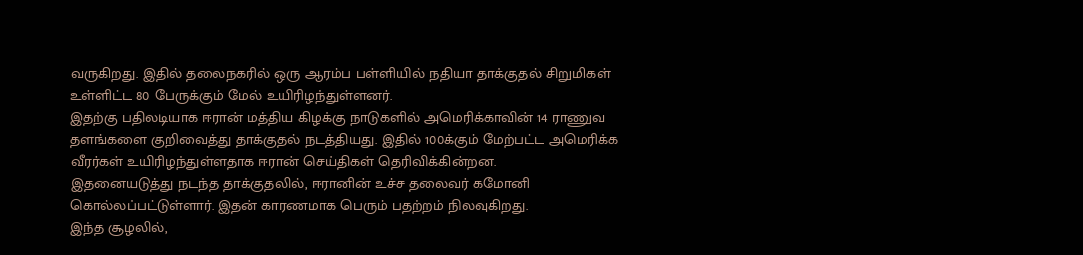வருகிறது. இதில் தலைநகரில் ஒரு ஆரம்ப பள்ளியில் நதியா தாக்குதல் சிறுமிகள் உள்ளிட்ட 80 பேருக்கும் மேல் உயிரிழந்துள்ளனர்.
இதற்கு பதிலடியாக ஈரான் மத்திய கிழக்கு நாடுகளில் அமெரிக்காவின் 14 ராணுவ தளங்களை குறிவைத்து தாக்குதல் நடத்தியது. இதில் 100க்கும் மேற்பட்ட அமெரிக்க வீரர்கள் உயிரிழந்துள்ளதாக ஈரான் செய்திகள் தெரிவிக்கின்றன.
இதனையடுத்து நடந்த தாக்குதலில், ஈரானின் உச்ச தலைவர் கமோனி கொல்லப்பட்டுள்ளார். இதன் காரணமாக பெரும் பதற்றம் நிலவுகிறது.
இந்த சூழலில்,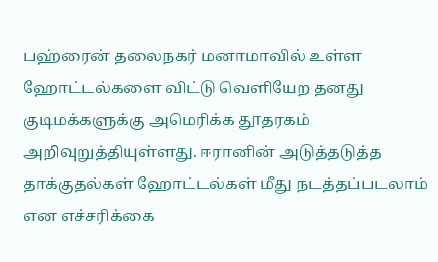பஹ்ரைன் தலைநகர் மனாமாவில் உள்ள ஹோட்டல்களை விட்டு வெளியேற தனது குடிமக்களுக்கு அமெரிக்க தூதரகம் அறிவுறுத்தியுள்ளது. ஈரானின் அடுத்தடுத்த தாக்குதல்கள் ஹோட்டல்கள் மீது நடத்தப்படலாம் என எச்சரிக்கை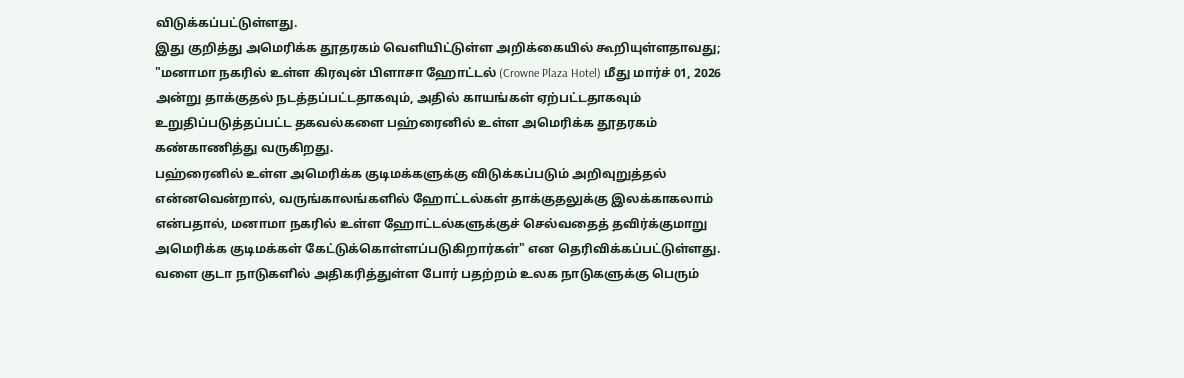விடுக்கப்பட்டுள்ளது.
இது குறித்து அமெரிக்க தூதரகம் வெளியிட்டுள்ள அறிக்கையில் கூறியுள்ளதாவது;
"மனாமா நகரில் உள்ள கிரவுன் பிளாசா ஹோட்டல் (Crowne Plaza Hotel) மீது மார்ச் 01, 2026 அன்று தாக்குதல் நடத்தப்பட்டதாகவும், அதில் காயங்கள் ஏற்பட்டதாகவும் உறுதிப்படுத்தப்பட்ட தகவல்களை பஹ்ரைனில் உள்ள அமெரிக்க தூதரகம் கண்காணித்து வருகிறது.
பஹ்ரைனில் உள்ள அமெரிக்க குடிமக்களுக்கு விடுக்கப்படும் அறிவுறுத்தல் என்னவென்றால், வருங்காலங்களில் ஹோட்டல்கள் தாக்குதலுக்கு இலக்காகலாம் என்பதால், மனாமா நகரில் உள்ள ஹோட்டல்களுக்குச் செல்வதைத் தவிர்க்குமாறு அமெரிக்க குடிமக்கள் கேட்டுக்கொள்ளப்படுகிறார்கள்" என தெரிவிக்கப்பட்டுள்ளது. வளை குடா நாடுகளில் அதிகரித்துள்ள போர் பதற்றம் உலக நாடுகளுக்கு பெரும்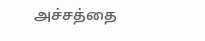அச்சத்தை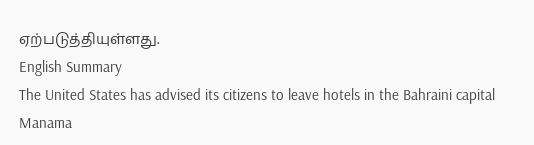ஏற்படுத்தியுள்ளது.
English Summary
The United States has advised its citizens to leave hotels in the Bahraini capital Manama